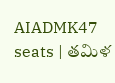AIADMK47 seats | తమిళ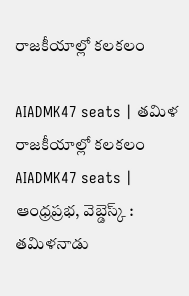రాజకీయాల్లో కలకలం

AIADMK47 seats | తమిళ రాజకీయాల్లో కలకలం
AIADMK47 seats | ఆంధ్రప్రభ, వెబ్డెస్క్ : తమిళనాడు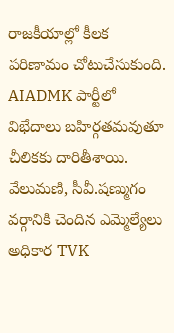రాజకీయాల్లో కీలక పరిణామం చోటుచేసుకుంది. AIADMK పార్టీలో విభేదాలు బహిర్గతమవుతూ చీలికకు దారితీశాయి. వేలుమణి, సీవీ.షణ్ముగం వర్గానికి చెందిన ఎమ్మెల్యేలు అధికార TVK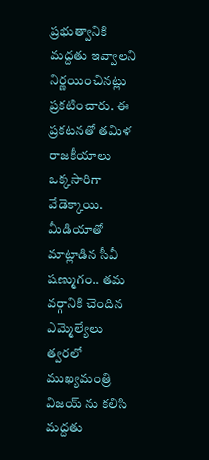ప్రభుత్వానికి మద్దతు ఇవ్వాలని నిర్ణయించినట్లు ప్రకటించారు. ఈ ప్రకటనతో తమిళ రాజకీయాలు ఒక్కసారిగా వేడెక్కాయి.
మీడియాతో మాట్లాడిన సీవీ షణ్ముగం.. తమ వర్గానికి చెందిన ఎమ్మెల్యేలు త్వరలో ముఖ్యమంత్రి విజయ్ ను కలిసి మద్దతు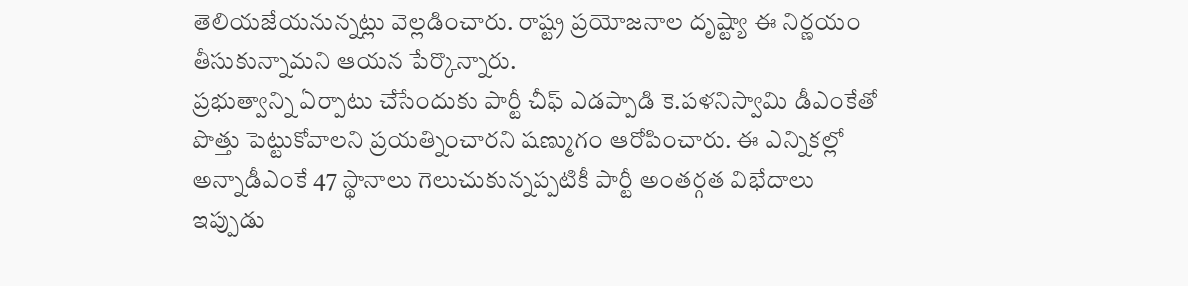తెలియజేయనున్నట్లు వెల్లడించారు. రాష్ట్ర ప్రయోజనాల దృష్ట్యా ఈ నిర్ణయం తీసుకున్నామని ఆయన పేర్కొన్నారు.
ప్రభుత్వాన్ని ఏర్పాటు చేసేందుకు పార్టీ చీఫ్ ఎడప్పాడి కె.పళనిస్వామి డీఎంకేతో పొత్తు పెట్టుకోవాలని ప్రయత్నించారని షణ్ముగం ఆరోపించారు. ఈ ఎన్నికల్లో అన్నాడీఎంకే 47 స్థానాలు గెలుచుకున్నప్పటికీ పార్టీ అంతర్గత విభేదాలు ఇప్పుడు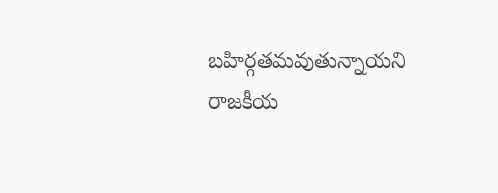బహిర్గతమవుతున్నాయని రాజకీయ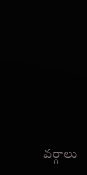వర్గాలు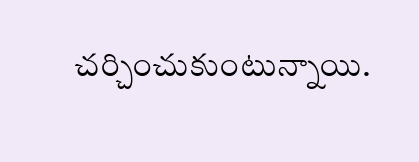చర్చించుకుంటున్నాయి.